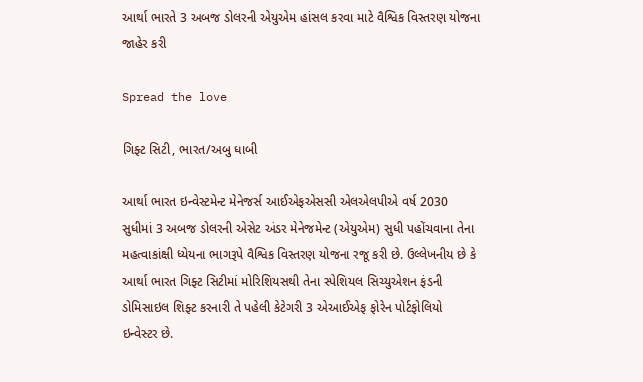આર્થા ભારતે 3 અબજ ડોલરની એયુએમ હાંસલ કરવા માટે વૈશ્વિક વિસ્તરણ યોજના જાહેર કરી

Spread the love

ગિફ્ટ સિટી, ભારત/અબુ ધાબી

આર્થા ભારત ઇન્વેસ્ટમેન્ટ મેનેજર્સ આઈએફએસસી એલએલપીએ વર્ષ 2030 સુધીમાં 3 અબજ ડોલરની એસેટ અંડર મેનેજમેન્ટ (એયુએમ) સુધી પહોંચવાના તેના મહત્વાકાંક્ષી ધ્યેયના ભાગરૂપે વૈશ્વિક વિસ્તરણ યોજના રજૂ કરી છે. ઉલ્લેખનીય છે કે આર્થા ભારત ગિફ્ટ સિટીમાં મોરિશિયસથી તેના સ્પેશિયલ સિચ્યુએશન ફંડની ડોમિસાઇલ શિફ્ટ કરનારી તે પહેલી કેટેગરી 3 એઆઈએફ ફોરેન પોર્ટફોલિયો ઇન્વેસ્ટર છે.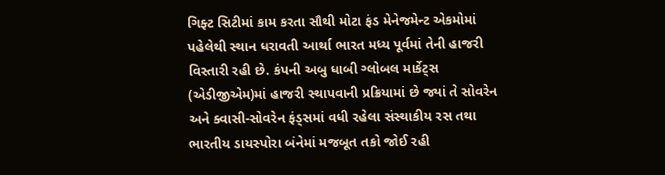ગિફ્ટ સિટીમાં કામ કરતા સૌથી મોટા ફંડ મેનેજમેન્ટ એકમોમાં પહેલેથી સ્થાન ધરાવતી આર્થા ભારત મધ્ય પૂર્વમાં તેની હાજરી વિસ્તારી રહી છે. કંપની અબુ ધાબી ગ્લોબલ માર્કેટ્સ (એડીજીએમ)માં હાજરી સ્થાપવાની પ્રક્રિયામાં છે જ્યાં તે સોવરેન અને ક્વાસી-સોવરેન ફંડ્સમાં વધી રહેલા સંસ્થાકીય રસ તથા ભારતીય ડાયસ્પોરા બંનેમાં મજબૂત તકો જોઈ રહી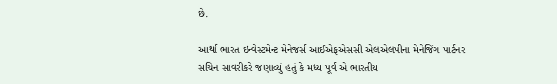છે.

આર્થા ભારત ઇન્વેસ્ટમેન્ટ મેનેજર્સ આઈએફએસસી એલએલપીના મેનેજિંગ પાર્ટનર સચિન સાવરીકરે જણાવ્યું હતું કે મધ્ય પૂર્વ એ ભારતીય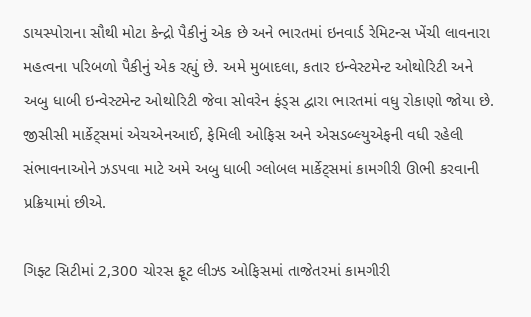ડાયસ્પોરાના સૌથી મોટા કેન્દ્રો પૈકીનું એક છે અને ભારતમાં ઇનવાર્ડ રેમિટન્સ ખેંચી લાવનારા મહત્વના પરિબળો પૈકીનું એક રહ્યું છે. અમે મુબાદલા, કતાર ઇન્વેસ્ટમેન્ટ ઓથોરિટી અને અબુ ધાબી ઇન્વેસ્ટમેન્ટ ઓથોરિટી જેવા સોવરેન ફંડ્સ દ્વારા ભારતમાં વધુ રોકાણો જોયા છે. જીસીસી માર્કેટ્સમાં એચએનઆઈ, ફેમિલી ઓફિસ અને એસડબ્લ્યુએફની વધી રહેલી સંભાવનાઓને ઝડપવા માટે અમે અબુ ધાબી ગ્લોબલ માર્કેટ્સમાં કામગીરી ઊભી કરવાની પ્રક્રિયામાં છીએ.

ગિફ્ટ સિટીમાં 2,300 ચોરસ ફૂટ લીઝ્ડ ઓફિસમાં તાજેતરમાં કામગીરી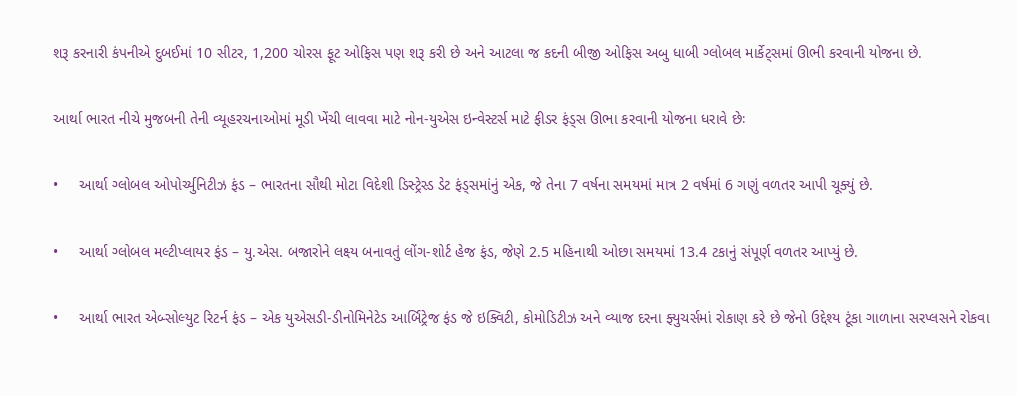શરૂ કરનારી કંપનીએ દુબઈમાં 10 સીટર, 1,200 ચોરસ ફૂટ ઓફિસ પણ શરૂ કરી છે અને આટલા જ કદની બીજી ઓફિસ અબુ ધાબી ગ્લોબલ માર્કેટ્સમાં ઊભી કરવાની યોજના છે.

આર્થા ભારત નીચે મુજબની તેની વ્યૂહરચનાઓમાં મૂડી ખેંચી લાવવા માટે નોન-યુએસ ઇન્વેસ્ટર્સ માટે ફીડર ફંડ્સ ઊભા કરવાની યોજના ધરાવે છેઃ

•     આર્થા ગ્લોબલ ઓપોર્ચ્યુનિટીઝ ફંડ – ભારતના સૌથી મોટા વિદેશી ડિસ્ટ્રેસ્ડ ડેટ ફંડ્સમાંનું એક, જે તેના 7 વર્ષના સમયમાં માત્ર 2 વર્ષમાં 6 ગણું વળતર આપી ચૂક્યું છે.

•     આર્થા ગ્લોબલ મલ્ટીપ્લાયર ફંડ – યુ.એસ. બજારોને લક્ષ્ય બનાવતું લોંગ-શોર્ટ હેજ ફંડ, જેણે 2.5 મહિનાથી ઓછા સમયમાં 13.4 ટકાનું સંપૂર્ણ વળતર આપ્યું છે.

•     આર્થા ભારત એબ્સોલ્યુટ રિટર્ન ફંડ – એક યુએસડી-ડીનોમિનેટેડ આર્બિટ્રેજ ફંડ જે ઇક્વિટી, કોમોડિટીઝ અને વ્યાજ દરના ફ્યુચર્સમાં રોકાણ કરે છે જેનો ઉદ્દેશ્ય ટૂંકા ગાળાના સરપ્લસને રોકવા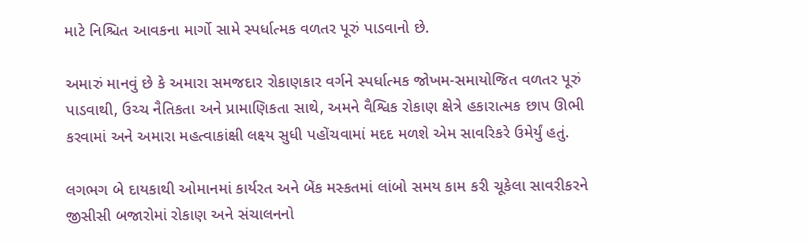માટે નિશ્ચિત આવકના માર્ગો સામે સ્પર્ધાત્મક વળતર પૂરું પાડવાનો છે.

અમારું માનવું છે કે અમારા સમજદાર રોકાણકાર વર્ગને સ્પર્ધાત્મક જોખમ-સમાયોજિત વળતર પૂરું પાડવાથી, ઉચ્ચ નૈતિકતા અને પ્રામાણિકતા સાથે, અમને વૈશ્વિક રોકાણ ક્ષેત્રે હકારાત્મક છાપ ઊભી કરવામાં અને અમારા મહત્વાકાંક્ષી લક્ષ્ય સુધી પહોંચવામાં મદદ મળશે એમ સાવરિકરે ઉમેર્યું હતું.

લગભગ બે દાયકાથી ઓમાનમાં કાર્યરત અને બેંક મસ્કતમાં લાંબો સમય કામ કરી ચૂકેલા સાવરીકરને જીસીસી બજારોમાં રોકાણ અને સંચાલનનો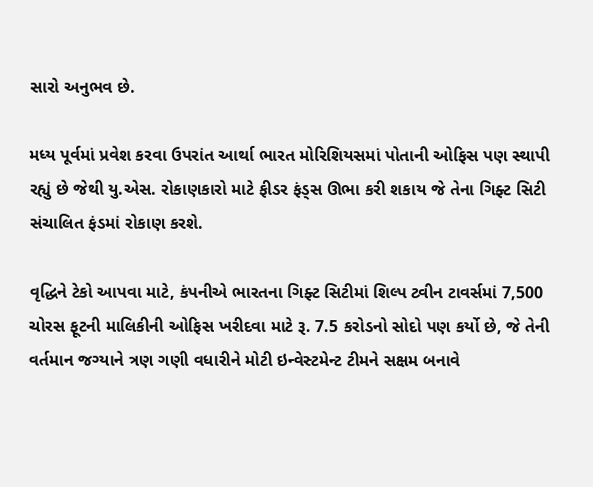સારો અનુભવ છે.

મધ્ય પૂર્વમાં પ્રવેશ કરવા ઉપરાંત આર્થા ભારત મોરિશિયસમાં પોતાની ઓફિસ પણ સ્થાપી રહ્યું છે જેથી યુ.એસ. રોકાણકારો માટે ફીડર ફંડ્સ ઊભા કરી શકાય જે તેના ગિફ્ટ સિટી સંચાલિત ફંડમાં રોકાણ કરશે.

વૃદ્ધિને ટેકો આપવા માટે, કંપનીએ ભારતના ગિફ્ટ સિટીમાં શિલ્પ ટ્વીન ટાવર્સમાં 7,500 ચોરસ ફૂટની માલિકીની ઓફિસ ખરીદવા માટે રૂ. 7.5 કરોડનો સોદો પણ કર્યો છે, જે તેની વર્તમાન જગ્યાને ત્રણ ગણી વધારીને મોટી ઇન્વેસ્ટમેન્ટ ટીમને સક્ષમ બનાવે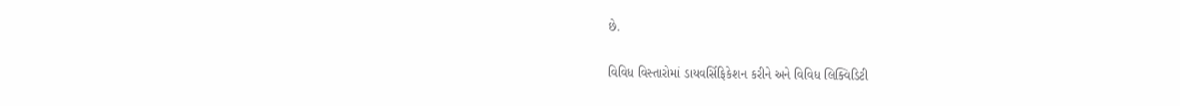છે.

વિવિધ વિસ્તારોમાં ડાયવર્સિફિકેશન કરીને અને વિવિધ લિક્વિડિટી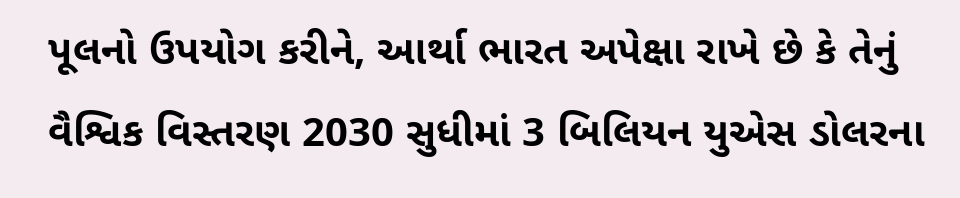પૂલનો ઉપયોગ કરીને, આર્થા ભારત અપેક્ષા રાખે છે કે તેનું વૈશ્વિક વિસ્તરણ 2030 સુધીમાં 3 બિલિયન યુએસ ડોલરના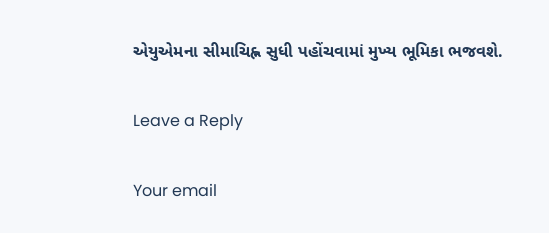એયુએમના સીમાચિહ્ન સુધી પહોંચવામાં મુખ્ય ભૂમિકા ભજવશે.

Leave a Reply

Your email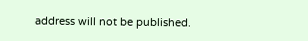address will not be published.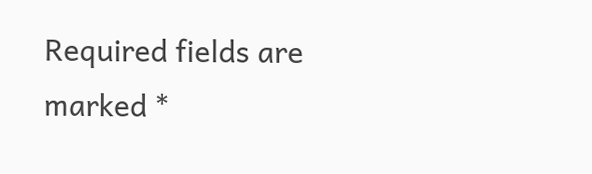Required fields are marked *